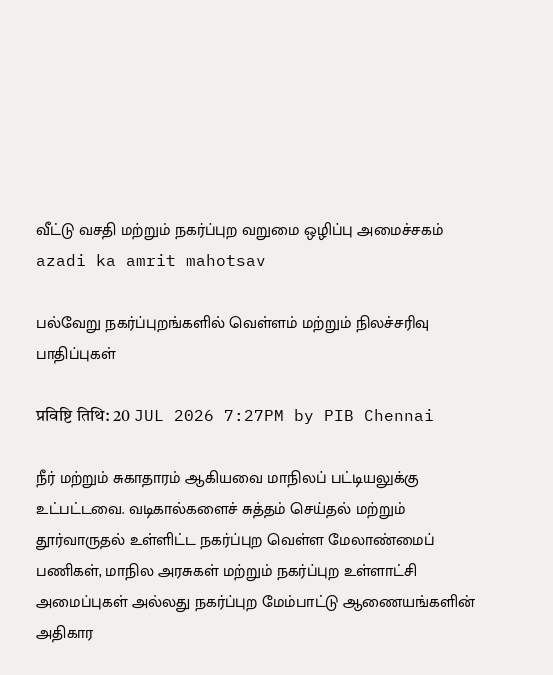வீட்டு வசதி மற்றும் நகர்ப்புற வறுமை ஒழிப்பு அமைச்சகம்
azadi ka amrit mahotsav

பல்வேறு நகர்ப்புறங்களில் வெள்ளம் மற்றும் நிலச்சரிவு பாதிப்புகள்

प्रविष्टि तिथि: 20 JUL 2026 7:27PM by PIB Chennai

நீர் மற்றும் சுகாதாரம் ஆகியவை மாநிலப் பட்டியலுக்கு உட்பட்டவை. வடிகால்களைச் சுத்தம் செய்தல் மற்றும் தூர்வாருதல் உள்ளிட்ட நகர்ப்புற வெள்ள மேலாண்மைப் பணிகள், மாநில அரசுகள் மற்றும் நகர்ப்புற உள்ளாட்சி அமைப்புகள் அல்லது நகர்ப்புற மேம்பாட்டு ஆணையங்களின் அதிகார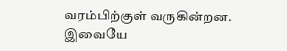வரம்பிற்குள் வருகின்றன. இவையே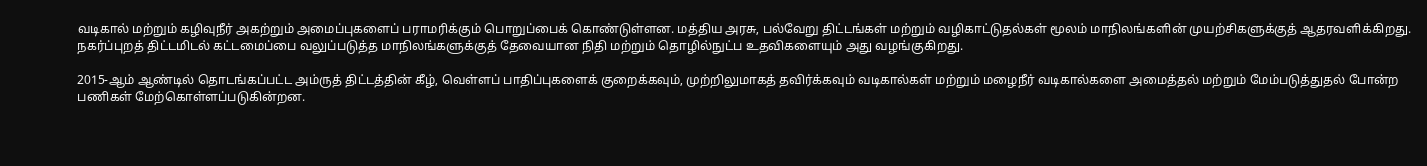வடிகால் மற்றும் கழிவுநீர் அகற்றும் அமைப்புகளைப் பராமரிக்கும் பொறுப்பைக் கொண்டுள்ளன. மத்திய அரசு, பல்வேறு திட்டங்கள் மற்றும் வழிகாட்டுதல்கள் மூலம் மாநிலங்களின் முயற்சிகளுக்குத் ஆதரவளிக்கிறது. நகர்ப்புறத் திட்டமிடல் கட்டமைப்பை வலுப்படுத்த மாநிலங்களுக்குத் தேவையான நிதி மற்றும் தொழில்நுட்ப உதவிகளையும் அது வழங்குகிறது.

2015-ஆம் ஆண்டில் தொடங்கப்பட்ட அம்ருத் திட்டத்தின் கீழ், வெள்ளப் பாதிப்புகளைக் குறைக்கவும், முற்றிலுமாகத் தவிர்க்கவும் வடிகால்கள் மற்றும் மழைநீர் வடிகால்களை அமைத்தல் மற்றும் மேம்படுத்துதல் போன்ற பணிகள் மேற்கொள்ளப்படுகின்றன.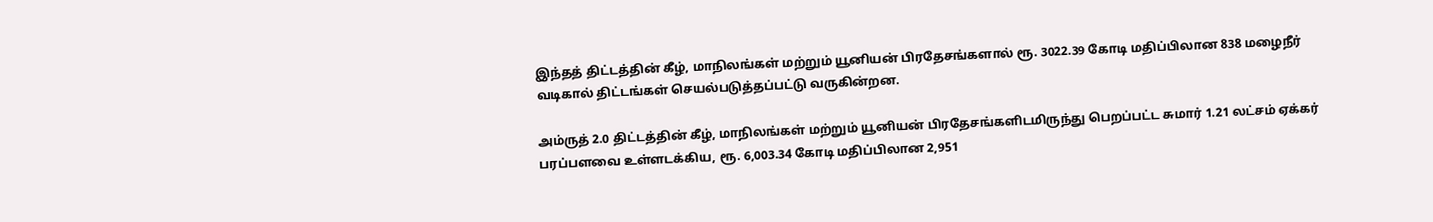இந்தத் திட்டத்தின் கீழ், மாநிலங்கள் மற்றும் யூனியன் பிரதேசங்களால் ரூ. 3022.39 கோடி மதிப்பிலான 838 மழைநீர் வடிகால் திட்டங்கள் செயல்படுத்தப்பட்டு வருகின்றன.

அம்ருத் 2.0 திட்டத்தின் கீழ், மாநிலங்கள் மற்றும் யூனியன் பிரதேசங்களிடமிருந்து பெறப்பட்ட சுமார் 1.21 லட்சம் ஏக்கர் பரப்பளவை உள்ளடக்கிய, ரூ. 6,003.34 கோடி மதிப்பிலான 2,951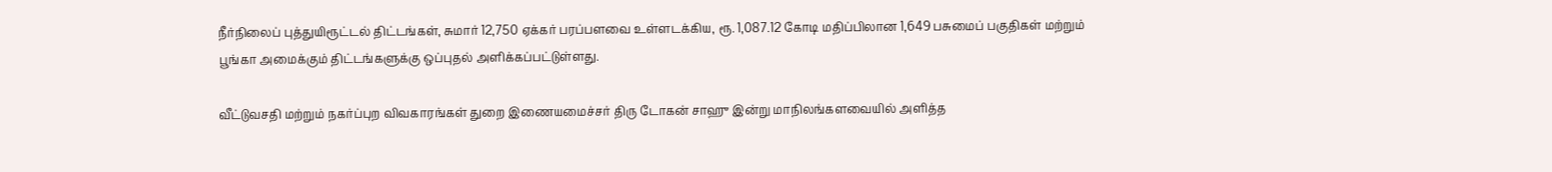நீர்நிலைப் புத்துயிரூட்டல் திட்டங்கள், சுமார் 12,750 ஏக்கர் பரப்பளவை உள்ளடக்கிய, ரூ. 1,087.12 கோடி மதிப்பிலான 1,649 பசுமைப் பகுதிகள் மற்றும் பூங்கா அமைக்கும் திட்டங்களுக்கு ஒப்புதல் அளிக்கப்பட்டுள்ளது.

வீட்டுவசதி மற்றும் நகர்ப்புற விவகாரங்கள் துறை இணையமைச்சர் திரு டோகன் சாஹு இன்று மாநிலங்களவையில் அளித்த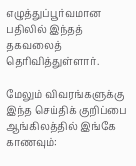எழுத்துப்பூர்வமான பதிலில் இந்தத் தகவலைத் தெரிவித்துள்ளார்.

மேலும் விவரங்களுக்கு இந்த செய்திக் குறிப்பை ஆங்கிலத்தில் இங்கே காணவும்: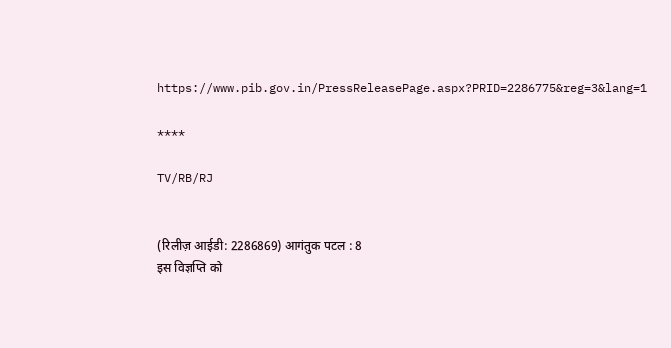https://www.pib.gov.in/PressReleasePage.aspx?PRID=2286775&reg=3&lang=1

****

TV/RB/RJ


(रिलीज़ आईडी: 2286869) आगंतुक पटल : 8
इस विज्ञप्ति को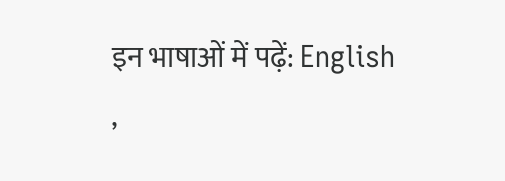इन भाषाओं में पढ़ें: English ,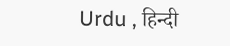Urdu , हिन्दी